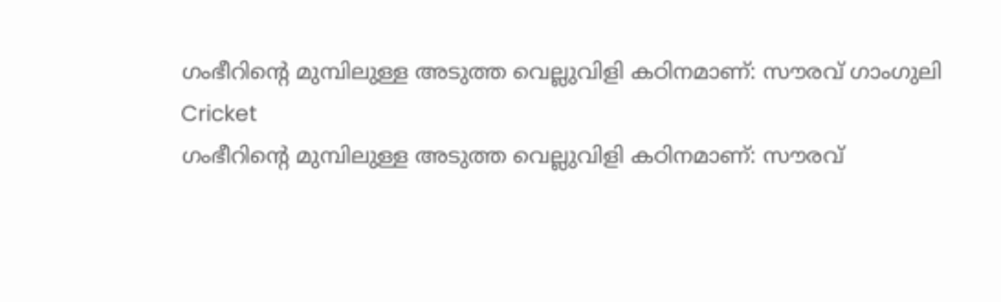ഗംഭീറിന്റെ മുമ്പിലുള്ള അടുത്ത വെല്ലുവിളി കഠിനമാണ്: സൗരവ് ഗാംഗുലി
Cricket
ഗംഭീറിന്റെ മുമ്പിലുള്ള അടുത്ത വെല്ലുവിളി കഠിനമാണ്: സൗരവ്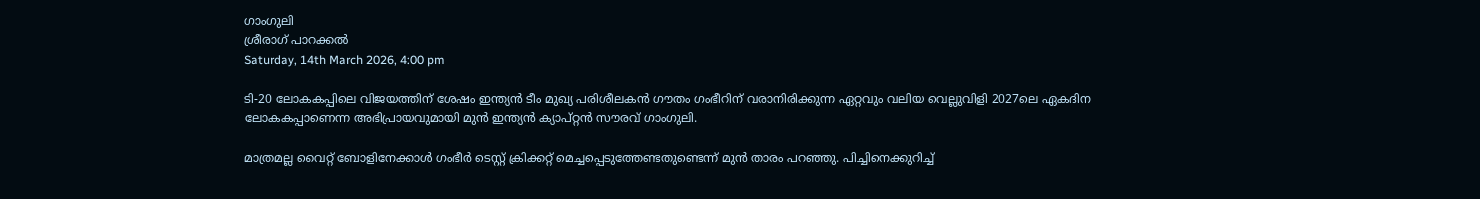ഗാംഗുലി
ശ്രീരാഗ് പാറക്കല്‍
Saturday, 14th March 2026, 4:00 pm

ടി-20 ലോകകപ്പിലെ വിജയത്തിന് ശേഷം ഇന്ത്യന്‍ ടീം മുഖ്യ പരിശീലകന്‍ ഗൗതം ഗംഭീറിന് വരാനിരിക്കുന്ന ഏറ്റവും വലിയ വെല്ലുവിളി 2027ലെ ഏകദിന ലോകകപ്പാണെന്ന അഭിപ്രായവുമായി മുന്‍ ഇന്ത്യന്‍ ക്യാപ്റ്റന്‍ സൗരവ് ഗാംഗുലി.

മാത്രമല്ല വൈറ്റ് ബോളിനേക്കാള്‍ ഗംഭീര്‍ ടെസ്റ്റ് ക്രിക്കറ്റ് മെച്ചപ്പെടുത്തേണ്ടതുണ്ടെന്ന് മുന്‍ താരം പറഞ്ഞു. പിച്ചിനെക്കുറിച്ച്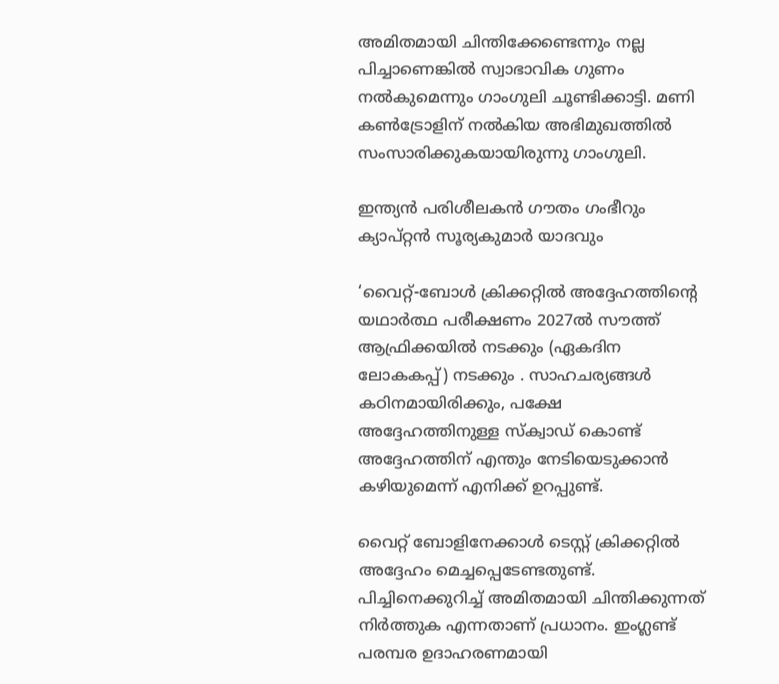അമിതമായി ചിന്തിക്കേണ്ടെന്നും നല്ല പിച്ചാണെങ്കില്‍ സ്വാഭാവിക ഗുണം നല്‍കുമെന്നും ഗാംഗുലി ചൂണ്ടിക്കാട്ടി. മണി കണ്‍ട്രോളിന് നല്‍കിയ അഭിമുഖത്തില്‍ സംസാരിക്കുകയായിരുന്നു ഗാംഗുലി.

ഇന്ത്യന്‍ പരിശീലകന്‍ ഗൗതം ഗംഭീറും ക്യാപ്റ്റന്‍ സൂര്യകുമാര്‍ യാദവും

‘വൈറ്റ്-ബോള്‍ ക്രിക്കറ്റില്‍ അദ്ദേഹത്തിന്റെ യഥാര്‍ത്ഥ പരീക്ഷണം 2027ല്‍ സൗത്ത് ആഫ്രിക്കയില്‍ നടക്കും (ഏകദിന ലോകകപ്പ്) നടക്കും . സാഹചര്യങ്ങള്‍ കഠിനമായിരിക്കും, പക്ഷേ അദ്ദേഹത്തിനുള്ള സ്‌ക്വാഡ് കൊണ്ട് അദ്ദേഹത്തിന് എന്തും നേടിയെടുക്കാന്‍ കഴിയുമെന്ന് എനിക്ക് ഉറപ്പുണ്ട്.

വൈറ്റ് ബോളിനേക്കാള്‍ ടെസ്റ്റ് ക്രിക്കറ്റില്‍ അദ്ദേഹം മെച്ചപ്പെടേണ്ടതുണ്ട്. പിച്ചിനെക്കുറിച്ച് അമിതമായി ചിന്തിക്കുന്നത് നിര്‍ത്തുക എന്നതാണ് പ്രധാനം. ഇംഗ്ലണ്ട് പരമ്പര ഉദാഹരണമായി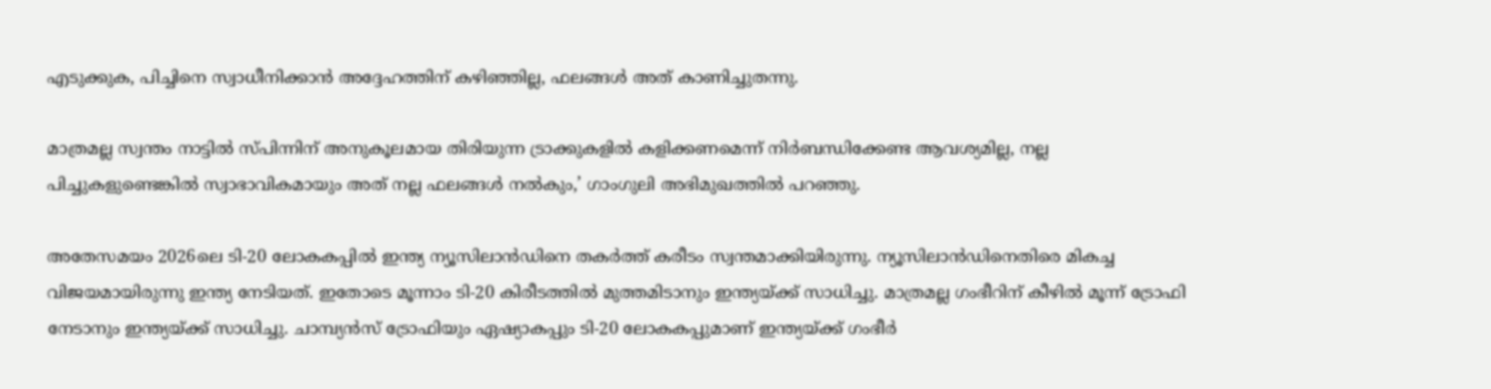എടുക്കുക, പിച്ചിനെ സ്വാധീനിക്കാന്‍ അദ്ദേഹത്തിന് കഴിഞ്ഞില്ല, ഫലങ്ങള്‍ അത് കാണിച്ചുതന്നു.

മാത്രമല്ല സ്വന്തം നാട്ടില്‍ സ്പിന്നിന് അനുകൂലമായ തിരിയുന്ന ട്രാക്കുകളില്‍ കളിക്കണമെന്ന് നിര്‍ബന്ധിക്കേണ്ട ആവശ്യമില്ല, നല്ല പിച്ചുകളുണ്ടെങ്കില്‍ സ്വാഭാവികമായും അത് നല്ല ഫലങ്ങള്‍ നല്‍കും,’ ഗാംഗുലി അഭിമുഖത്തില്‍ പറഞ്ഞു.

അതേസമയം 2026ലെ ടി-20 ലോകകപ്പില്‍ ഇന്ത്യ ന്യൂസിലാന്‍ഡിനെ തകര്‍ത്ത് കരീടം സ്വന്തമാക്കിയിരുന്നു. ന്യൂസിലാന്‍ഡിനെതിരെ മികച്ച വിജയമായിരുന്നു ഇന്ത്യ നേടിയത്. ഇതോടെ മൂന്നാം ടി-20 കിരീടത്തില്‍ മുത്തമിടാനും ഇന്ത്യയ്ക്ക് സാധിച്ചു. മാത്രമല്ല ഗംഭീറിന് കീഴില്‍ മൂന്ന് ട്രോഫി നേടാനും ഇന്ത്യയ്ക്ക് സാധിച്ചു. ചാമ്പ്യന്‍സ് ട്രോഫിയും ഏഷ്യാകപ്പും ടി-20 ലോകകപ്പുമാണ് ഇന്ത്യയ്ക്ക് ഗംഭീര്‍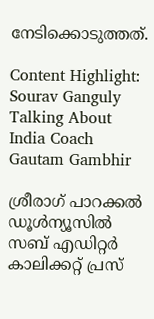നേടിക്കൊടുത്തത്.

Content Highlight: Sourav Ganguly Talking About India Coach Gautam Gambhir

ശ്രീരാഗ് പാറക്കല്‍
ഡൂള്‍ന്യൂസില്‍ സബ് എഡിറ്റര്‍ കാലിക്കറ്റ് പ്രസ്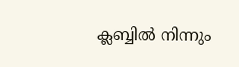ക്ലബ്ബില്‍ നിന്നും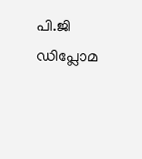പി.ജി ഡിപ്ലോമ